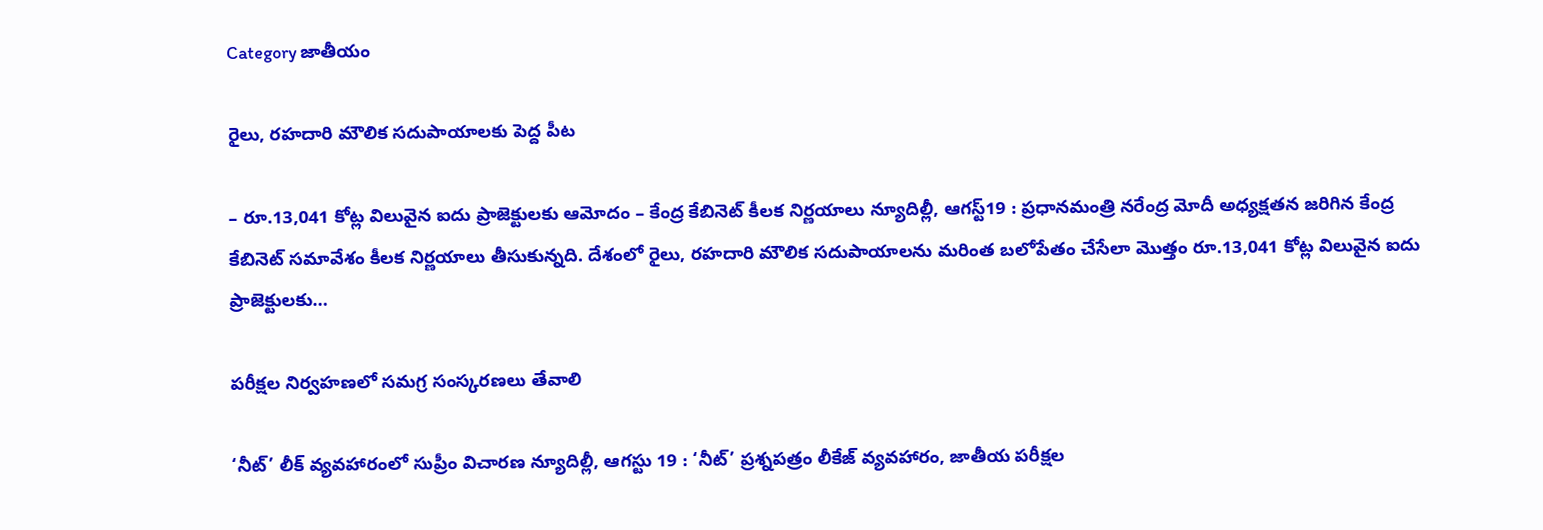Category జాతీయం

రైలు, రహదారి మౌలిక సదుపాయాలకు పెద్ద పీట

– రూ.13,041 కోట్ల విలువైన ఐదు ప్రాజెక్టులకు ఆమోదం – కేంద్ర కేబినెట్‌ ‌కీలక నిర్ణయాలు న్యూదిల్లీ, ఆగస్ట్19 : ప్రధానమంత్రి నరేంద్ర మోదీ అధ్యక్షతన జరిగిన కేంద్ర కేబినెట్‌ ‌సమావేశం కీలక నిర్ణయాలు తీసుకున్నది. దేశంలో రైలు, రహదారి మౌలిక సదుపాయాలను మరింత బలోపేతం చేసేలా మొత్తం రూ.13,041 కోట్ల విలువైన ఐదు ప్రాజెక్టులకు…

పరీక్షల నిర్వహణలో సమగ్ర సంస్కరణలు తేవాలి

‘నీట్‌’ లీక్‌ వ్యవహారంలో సుప్రీం విచారణ న్యూదిల్లీ, ఆగస్టు 19 : ‘నీట్‌’ ప్రశ్నపత్రం లీకేజ్ వ్యవహారం, జాతీయ పరీక్షల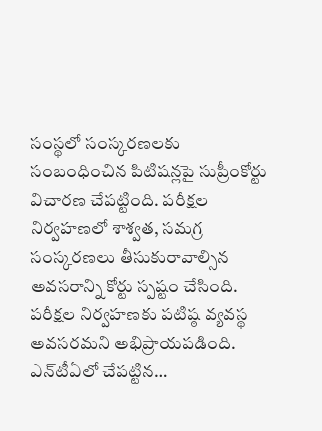సంస్థలో సంస్కరణలకు సంబంధించిన పిటిషన్లపై సుప్రీంకోర్టు విచారణ చేపట్టింది. పరీక్షల నిర్వహణలో శాశ్వత, సమగ్ర సంస్కరణలు తీసుకురావాల్సిన అవసరాన్ని కోర్టు స్పష్టం చేసింది. పరీక్షల నిర్వహణకు పటిష్ఠ వ్యవస్థ అవసరమని అభిప్రాయపడింది. ఎన్‌టీఏలో చేపట్టిన…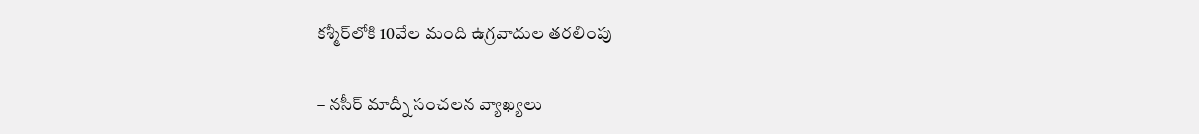కశ్మీర్‌లోకి 10వేల మంది ఉగ్రవాదుల తరలింపు

– నసీర్ మాద్నీ సంచలన వ్యాఖ్యలు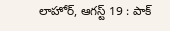లాహోర్, ఆగస్ట్ 19 : పాక్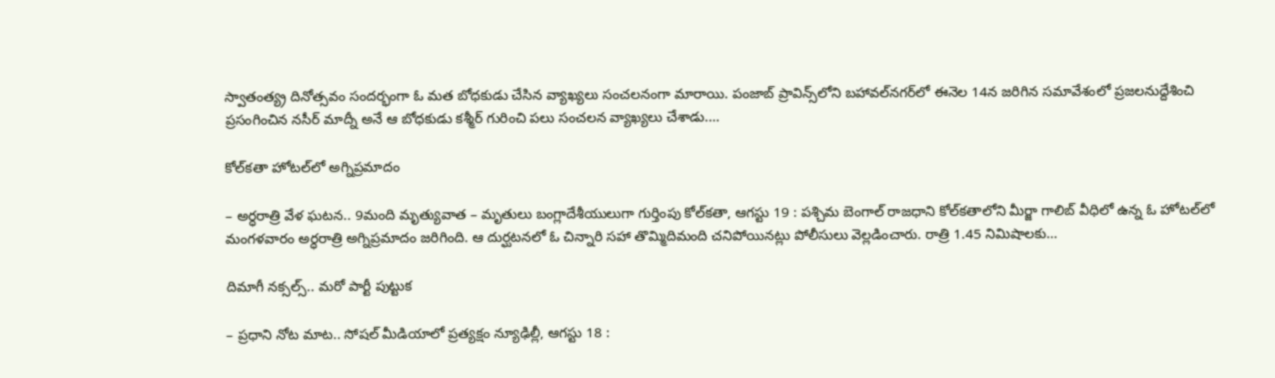స్వాతంత్య్ర దినోత్సవం సందర్భంగా ఓ మత బోధకుడు చేసిన వ్యాఖ్యలు సంచలనంగా మారాయి. పంజాబ్ ప్రావిన్స్‌లోని బహావల్‌నగర్‌లో ఈనెల 14న జరిగిన సమావేశంలో ప్రజలనుద్దేశించి ప్రసంగించిన నసీర్ మాద్నీ అనే ఆ బోధకుడు కశ్మీర్ గురించి పలు సంచలన వ్యాఖ్యలు చేశాడు.…

కోల్‌కతా హోటల్‌లో అగ్నిప్రమాదం

– అర్ధరాత్రి వేళ ఘ‌ట‌న.. 9మంది మృత్యువాత – మృతులు బంగ్లాదేశీయులుగా గుర్తింపు కోల్‌కతా, ఆగస్టు 19 : పశ్చిమ బెంగాల్ రాజధాని కోల్‌కతాలోని మీర్జా గాలిబ్ వీధిలో ఉన్న ఓ హోటల్‌లో మంగళవారం అర్ధరాత్రి అగ్నిప్రమాదం జరిగింది. ఆ దుర్ఘటనలో ఓ చిన్నారి సహా తొమ్మిదిమంది చనిపోయినట్లు పోలీసులు వెల్లడించారు. రాత్రి 1.45 నిమిషాలకు…

దిమాగీ నక్సల్స్.. మరో పార్టీ పుట్టుక

– ప్రధాని నోట మాట.. సోషల్ మీడియాలో ప్ర‌త్య‌క్షం న్యూఢిల్లీ, ఆగస్టు 18 :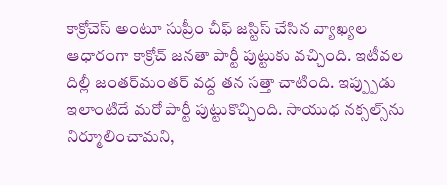కాక్రోచెస్ అంటూ సుప్రీం చీఫ్ జస్టిస్ చేసిన వ్యాఖ్యల ఆధారంగా కాక్రోచ్ జనతా పార్టీ పుట్టుకు వచ్చింది. ఇటీవల దిల్లీ జంతర్‌మంతర్ వద్ద తన సత్తా చాటింది. ఇప్ప్పుడు ఇలాంటిదే మరో పార్టీ పుట్టుకొచ్చింది. సాయుధ నక్సల్స్‌ను నిర్మూలించామని,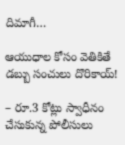దిమాగీ…

ఆయుధాల కోసం వెతికితే డ‌బ్బు సంచులు దొరికాయ్‌!

– రూ.3 కోట్లు స్వాధీనం చేసుకున్న పోలీసులు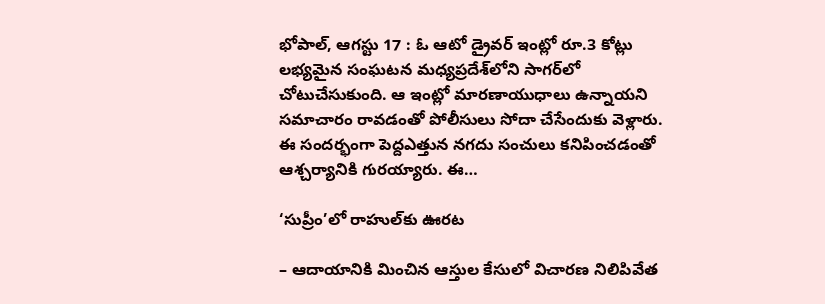భోపాల్, ఆగస్టు 17 : ఓ ఆటో డ్రైవర్ ఇంట్లో రూ.3 కోట్లు లభ్యమైన సంఘటన మధ్యప్రదేశ్‌లోని సాగర్‌లో చోటుచేసుకుంది. ఆ ఇంట్లో మారణాయుధాలు ఉన్నాయని సమాచారం రావడంతో పోలీసులు సోదా చేసేందుకు వెళ్లారు. ఈ సందర్భంగా పెద్దఎత్తున నగదు సంచులు కనిపించడంతో ఆశ్చర్యానికి గురయ్యారు. ఈ…

‘సుప్రీం’లో రాహుల్‌కు ఊరట

– ఆదాయానికి మించిన ఆస్తుల కేసులో విచారణ నిలిపివేత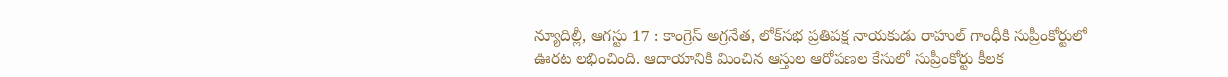న్యూదిల్లీ, ఆగస్టు 17 : కాంగ్రెస్ అగ్రనేత, లోక్‌సభ ప్రతిపక్ష నాయకుడు రాహుల్ గాంధీకి సుప్రీంకోర్టులో ఊరట లభించింది. ఆదాయానికి మించిన ఆస్తుల ఆరోపణల కేసులో సుప్రీంకోర్టు కీలక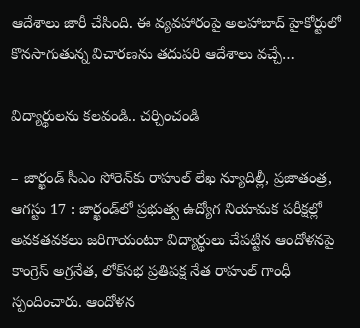ఆదేశాలు జారీ చేసింది. ఈ వ్యవహారంపై అలహాబాద్ హైకోర్టులో కొనసాగుతున్న విచారణను తదుపరి ఆదేశాలు వచ్చే…

విద్యార్థులను కలవండి.. చర్చించండి

– జార్ఖండ్ సీఎం సోరెన్‌కు రాహుల్ లేఖ న్యూదిల్లీ, ప్రజాతంత్ర, ఆగస్టు 17 : జార్ఖండ్‌లో ప్రభుత్వ ఉద్యోగ నియామక పరీక్షల్లో అవకతవకలు జరిగాయంటూ విద్యార్థులు చేపట్టిన ఆందోళనపై కాంగ్రెస్ అగ్రనేత, లోక్‌సభ ప్రతిపక్ష నేత రాహుల్ గాంధీ స్పందించారు. ఆందోళన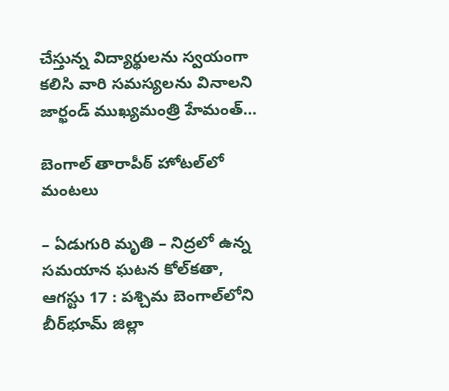చేస్తున్న విద్యార్థులను స్వయంగా కలిసి వారి సమస్యలను వినాలని జార్ఖండ్ ముఖ్యమంత్రి హేమంత్…

బెంగాల్ తారాపీఠ్ హోటల్‌లో మంటలు

– ఏడుగురి మృతి – నిద్రలో ఉన్న సమయాన ఘ‌ట‌న‌ కోల్‌కతా, ఆగస్టు 17 : పశ్చిమ బెంగాల్‌లోని బీర్‌భూమ్ జిల్లా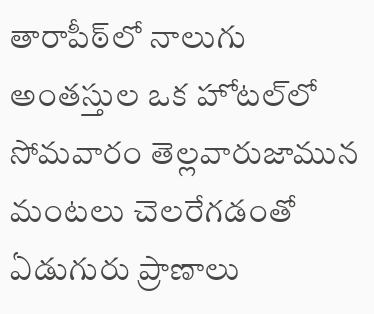తారాపీఠ్‌లో నాలుగు అంతస్తుల ఒక హోటల్‌లో సోమవారం తెల్లవారుజామున మంటలు చెలరేగడంతో ఏడుగురు ప్రాణాలు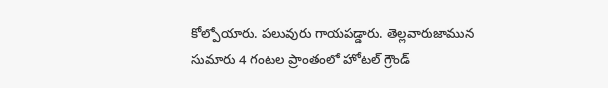కోల్పోయారు. పలువురు గాయపడ్డారు. తెల్లవారుజామున సుమారు 4 గంటల ప్రాంతంలో హోటల్ గ్రౌండ్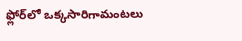ఫ్లోర్‌లో ఒక్కసారిగామంటలు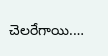చెలరేగాయి.…